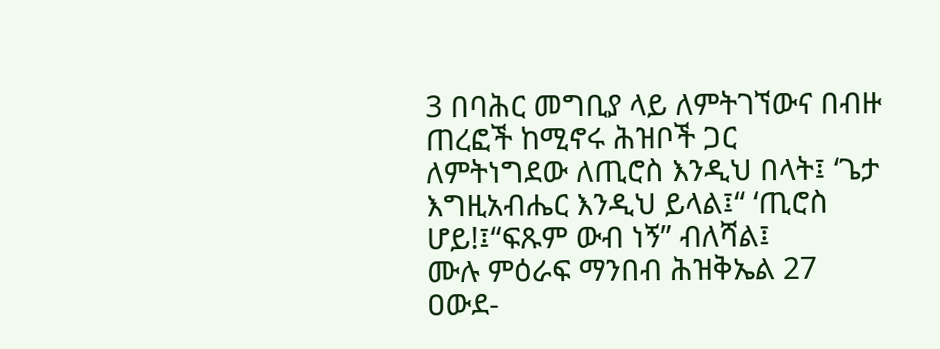3 በባሕር መግቢያ ላይ ለምትገኘውና በብዙ ጠረፎች ከሚኖሩ ሕዝቦች ጋር ለምትነግደው ለጢሮስ እንዲህ በላት፤ ‘ጌታ እግዚአብሔር እንዲህ ይላል፤“ ‘ጢሮስ ሆይ!፤“ፍጹም ውብ ነኝ” ብለሻል፤
ሙሉ ምዕራፍ ማንበብ ሕዝቅኤል 27
ዐውደ-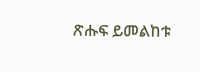ጽሑፍ ይመልከቱ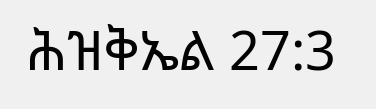ሕዝቅኤል 27:3